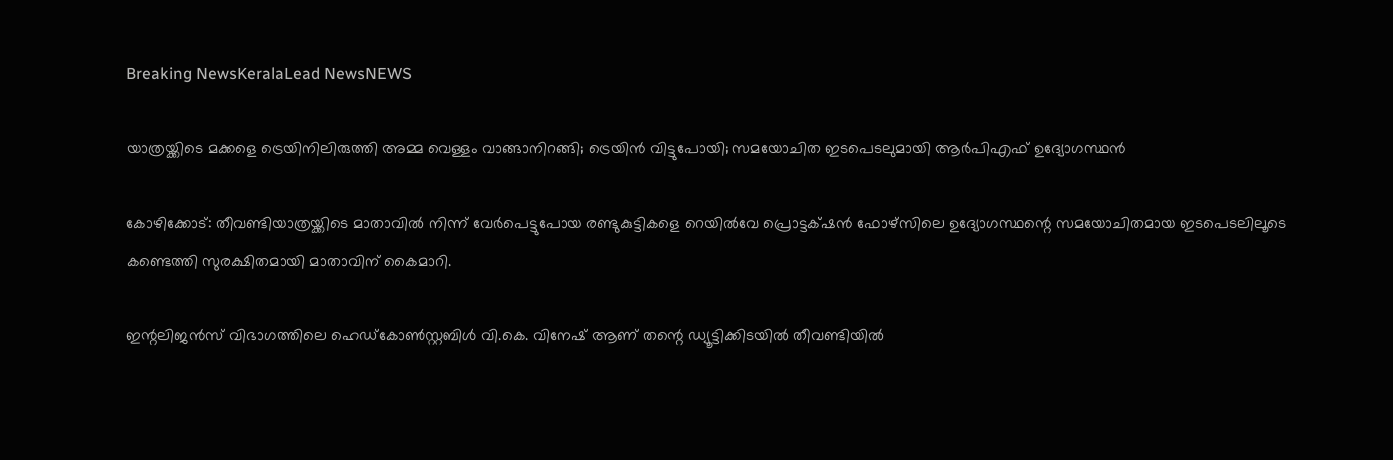Breaking NewsKeralaLead NewsNEWS

യാത്രയ്ക്കിടെ മക്കളെ ട്രെയിനിലിരുത്തി അമ്മ വെള്ളം വാങ്ങാനിറങ്ങി; ട്രെയിൻ വിട്ടുപോയി; സമയോചിത ഇടപെടലുമായി ആർപിഎഫ് ഉദ്യോഗസ്ഥൻ

കോഴിക്കോട്: തീവണ്ടിയാത്രയ്ക്കിടെ മാതാവിൽ നിന്ന് വേർപെട്ടുപോയ രണ്ടുകുട്ടികളെ റെയിൽവേ പ്രൊട്ടക്‌ഷൻ ഫോഴ്‌സിലെ ഉദ്യോഗസ്ഥന്റെ സമയോചിതമായ ഇടപെടലിലൂടെ കണ്ടെത്തി സുരക്ഷിതമായി മാതാവിന് കൈമാറി.

ഇന്റലിജൻസ് വിഭാഗത്തിലെ ഹെഡ്‌കോൺസ്റ്റബിൾ വി.കെ. വിനേഷ് ആണ് തന്റെ ഡ്യൂട്ടിക്കിടയിൽ തീവണ്ടിയിൽ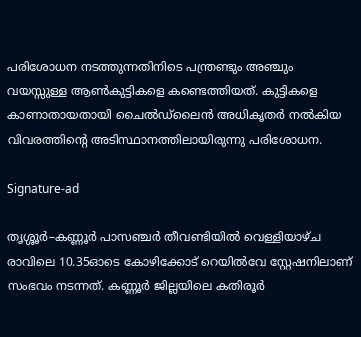പരിശോധന നടത്തുന്നതിനിടെ പന്ത്രണ്ടും അഞ്ചും വയസ്സുള്ള ആൺകുട്ടികളെ കണ്ടെത്തിയത്. കുട്ടികളെ കാണാതായതായി ചൈൽഡ്‌ലൈൻ അധികൃതർ നൽകിയ വിവരത്തിന്റെ അടിസ്ഥാനത്തിലായിരുന്നു പരിശോധന.

Signature-ad

തൃശ്ശൂർ–കണ്ണൂർ പാസഞ്ചർ തീവണ്ടിയിൽ വെള്ളിയാഴ്ച രാവിലെ 10.35ഓടെ കോഴിക്കോട് റെയിൽവേ സ്റ്റേഷനിലാണ് സംഭവം നടന്നത്. കണ്ണൂർ ജില്ലയിലെ കതിരൂർ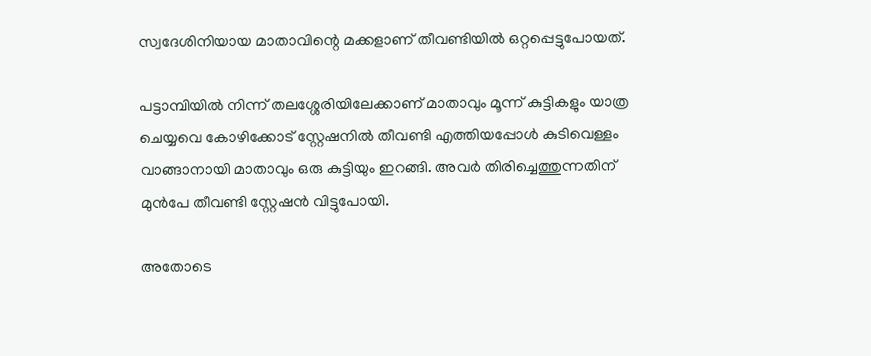സ്വദേശിനിയായ മാതാവിന്റെ മക്കളാണ് തീവണ്ടിയിൽ ഒറ്റപ്പെട്ടുപോയത്.

പട്ടാമ്പിയിൽ നിന്ന് തലശ്ശേരിയിലേക്കാണ് മാതാവും മൂന്ന് കുട്ടികളും യാത്ര ചെയ്യവെ കോഴിക്കോട് സ്റ്റേഷനിൽ തീവണ്ടി എത്തിയപ്പോൾ കുടിവെള്ളം വാങ്ങാനായി മാതാവും ഒരു കുട്ടിയും ഇറങ്ങി. അവർ തിരിച്ചെത്തുന്നതിന് മുൻപേ തീവണ്ടി സ്റ്റേഷൻ വിട്ടുപോയി.

അതോടെ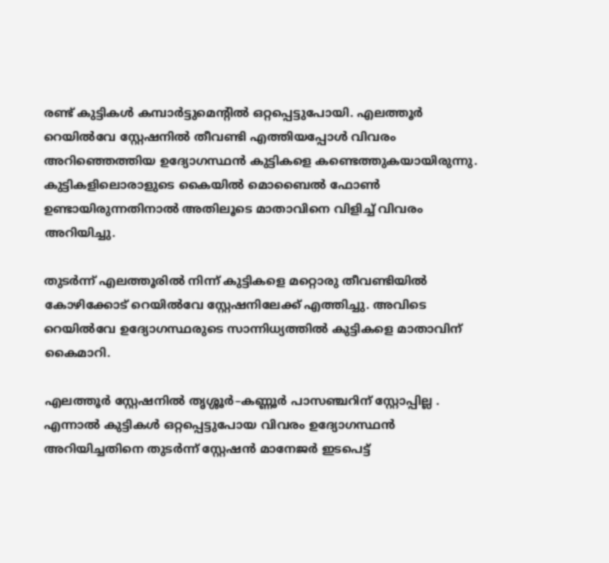രണ്ട് കുട്ടികൾ കമ്പാർട്ടുമെന്റിൽ ഒറ്റപ്പെട്ടുപോയി. എലത്തൂർ റെയിൽവേ സ്റ്റേഷനിൽ തീവണ്ടി എത്തിയപ്പോൾ വിവരം അറിഞ്ഞെത്തിയ ഉദ്യോഗസ്ഥൻ കുട്ടികളെ കണ്ടെത്തുകയായിരുന്നു. കുട്ടികളിലൊരാളുടെ കൈയിൽ മൊബൈൽ ഫോൺ ഉണ്ടായിരുന്നതിനാൽ അതിലൂടെ മാതാവിനെ വിളിച്ച് വിവരം അറിയിച്ചു.

തുടർന്ന് എലത്തൂരിൽ നിന്ന് കുട്ടികളെ മറ്റൊരു തീവണ്ടിയിൽ കോഴിക്കോട് റെയിൽവേ സ്റ്റേഷനിലേക്ക് എത്തിച്ചു. അവിടെ റെയിൽവേ ഉദ്യോഗസ്ഥരുടെ സാന്നിധ്യത്തിൽ കുട്ടികളെ മാതാവിന് കൈമാറി.

എലത്തൂർ സ്റ്റേഷനിൽ തൃശ്ശൂർ–കണ്ണൂർ പാസഞ്ചറിന് സ്റ്റോപ്പില്ല . എന്നാൽ കുട്ടികൾ ഒറ്റപ്പെട്ടുപോയ വിവരം ഉദ്യോഗസ്ഥൻ അറിയിച്ചതിനെ തുടർന്ന് സ്റ്റേഷൻ മാനേജർ ഇടപെട്ട്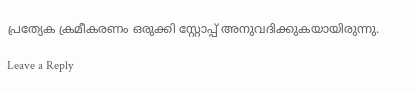പ്രത്യേക ക്രമീകരണം ഒരുക്കി സ്റ്റോപ്പ് അനുവദിക്കുകയായിരുന്നു.

Leave a Reply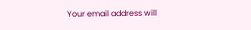Your email address will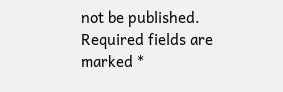not be published. Required fields are marked *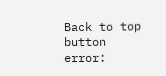Back to top button
error: